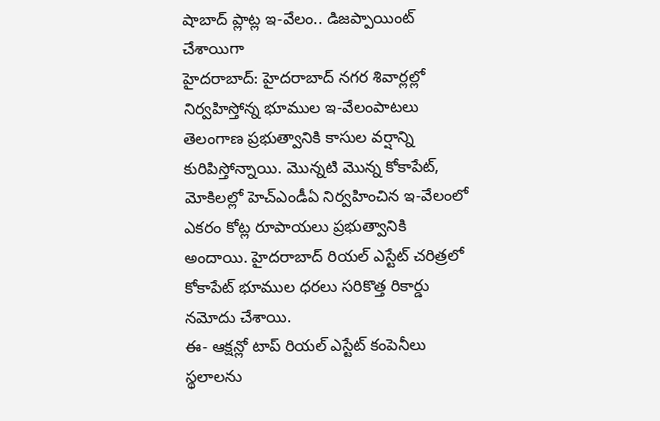షాబాద్ ప్లాట్ల ఇ-వేలం.. డిజప్పాయింట్ చేశాయిగా
హైదరాబాద్: హైదరాబాద్ నగర శివార్లల్లో నిర్వహిస్తోన్న భూముల ఇ-వేలంపాటలు తెలంగాణ ప్రభుత్వానికి కాసుల వర్షాన్ని కురిపిస్తోన్నాయి. మొన్నటి మొన్న కోకాపేట్, మోకిలల్లో హెచ్ఎండీఏ నిర్వహించిన ఇ-వేలంలో ఎకరం కోట్ల రూపాయలు ప్రభుత్వానికి అందాయి. హైదరాబాద్ రియల్ ఎస్టేట్ చరిత్రలో కోకాపేట్ భూముల ధరలు సరికొత్త రికార్డు నమోదు చేశాయి.
ఈ- ఆక్షన్లో టాప్ రియల్ ఎస్టేట్ కంపెనీలు స్థలాలను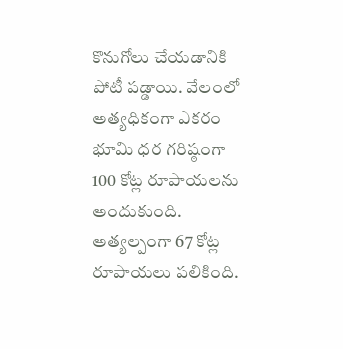కొనుగోలు చేయడానికి పోటీ పడ్డాయి. వేలంలో అత్యధికంగా ఎకరం భూమి ధర గరిష్ఠంగా 100 కోట్ల రూపాయలను అందుకుంది. అత్యల్పంగా 67 కోట్ల రూపాయలు పలికింది.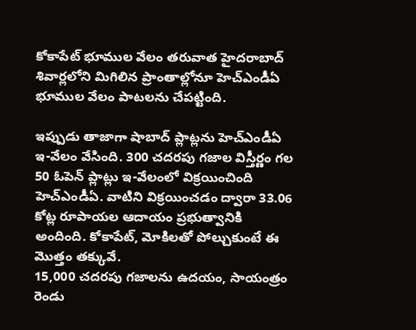కోకాపేట్ భూముల వేలం తరువాత హైదరాబాద్ శివార్లలోని మిగిలిన ప్రాంతాల్లోనూ హెచ్ఎండీఏ భూముల వేలం పాటలను చేపట్టింది.

ఇప్పుడు తాజాగా షాబాద్ ప్లాట్లను హెచ్ఎండీఏ ఇ-వేలం వేసింది. 300 చదరపు గజాల విస్తీర్ణం గల 50 ఓపెన్ ప్లాట్లు ఇ-వేలంలో విక్రయించింది హెచ్ఎండీఏ. వాటిని విక్రయించడం ద్వారా 33.06 కోట్ల రూపాయల ఆదాయం ప్రభుత్వానికి అందింది. కోకాపేట్, మోకిలతో పోల్చుకుంటే ఈ మొత్తం తక్కువే.
15,000 చదరపు గజాలను ఉదయం, సాయంత్రం రెండు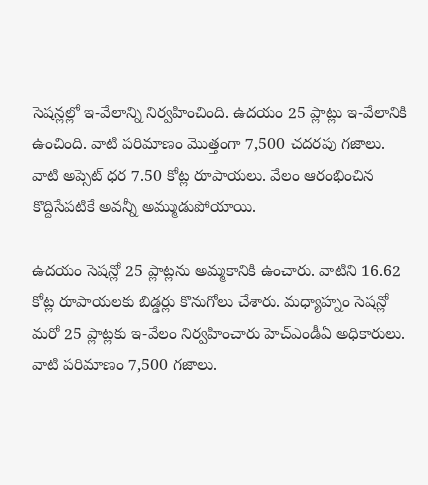సెషన్లల్లో ఇ-వేలాన్ని నిర్వహించింది. ఉదయం 25 ప్లాట్లు ఇ-వేలానికి ఉంచింది. వాటి పరిమాణం మొత్తంగా 7,500 చదరపు గజాలు. వాటి అప్సెట్ ధర 7.50 కోట్ల రూపాయలు. వేలం ఆరంభించిన కొద్దిసేపటికే అవన్నీ అమ్ముడుపోయాయి.

ఉదయం సెషన్లో 25 ప్లాట్లను అమ్మకానికి ఉంచారు. వాటిని 16.62 కోట్ల రూపాయలకు బిడ్డర్లు కొనుగోలు చేశారు. మధ్యాహ్నం సెషన్లో మరో 25 ప్లాట్లకు ఇ-వేలం నిర్వహించారు హెచ్ఎండీఏ అధికారులు. వాటి పరిమాణం 7,500 గజాలు.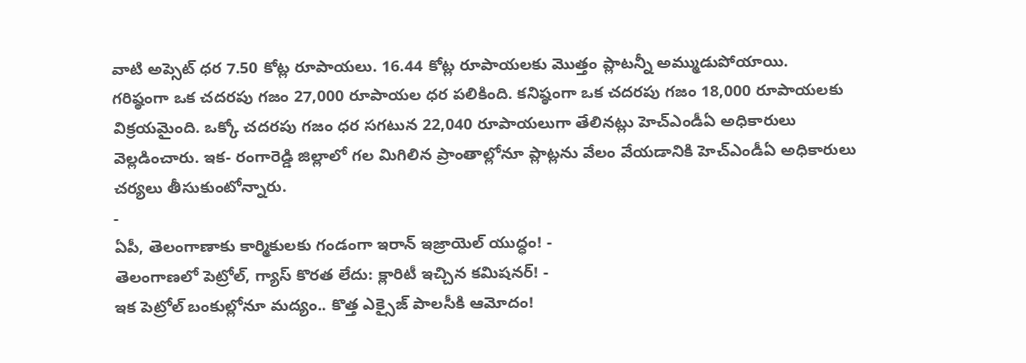వాటి అప్సెట్ ధర 7.50 కోట్ల రూపాయలు. 16.44 కోట్ల రూపాయలకు మొత్తం ప్లాటన్నీ అమ్ముడుపోయాయి.
గరిష్ఠంగా ఒక చదరపు గజం 27,000 రూపాయల ధర పలికింది. కనిష్ఠంగా ఒక చదరపు గజం 18,000 రూపాయలకు విక్రయమైంది. ఒక్కో చదరపు గజం ధర సగటున 22,040 రూపాయలుగా తేలినట్లు హెచ్ఎండీఏ అధికారులు వెల్లడించారు. ఇక- రంగారెడ్డి జిల్లాలో గల మిగిలిన ప్రాంతాల్లోనూ ప్లాట్లను వేలం వేయడానికి హెచ్ఎండీఏ అధికారులు చర్యలు తీసుకుంటోన్నారు.
-
ఏపీ, తెలంగాణాకు కార్మికులకు గండంగా ఇరాన్ ఇజ్రాయెల్ యుద్ధం! -
తెలంగాణలో పెట్రోల్, గ్యాస్ కొరత లేదు: క్లారిటీ ఇచ్చిన కమిషనర్! -
ఇక పెట్రోల్ బంకుల్లోనూ మద్యం.. కొత్త ఎక్సైజ్ పాలసీకి ఆమోదం!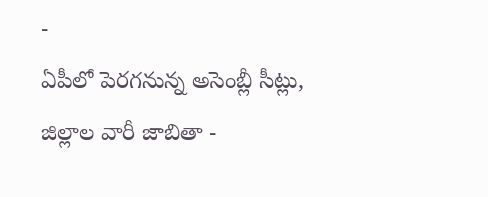-
ఏపీలో పెరగనున్న అసెంబ్లీ సీట్లు, జిల్లాల వారీ జాబితా -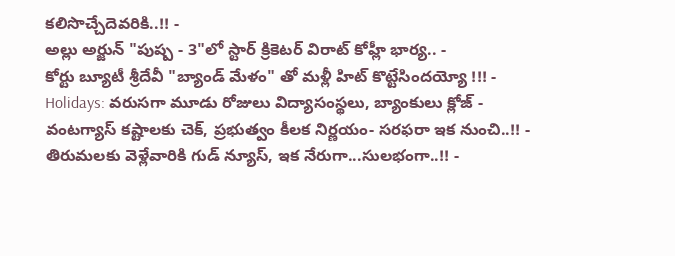కలిసొచ్చేదెవరికి..!! -
అల్లు అర్జున్ "పుష్ప - 3"లో స్టార్ క్రికెటర్ విరాట్ కోహ్లీ భార్య.. -
కోర్టు బ్యూటీ శ్రీదేవీ "బ్యాండ్ మేళం" తో మళ్లీ హిట్ కొట్టేసిందయ్యో !!! -
Holidays: వరుసగా మూడు రోజులు విద్యాసంస్థలు, బ్యాంకులు క్లోజ్ -
వంటగ్యాస్ కష్టాలకు చెక్, ప్రభుత్వం కీలక నిర్ణయం- సరఫరా ఇక నుంచి..!! -
తిరుమలకు వెళ్లేవారికి గుడ్ న్యూస్, ఇక నేరుగా...సులభంగా..!! -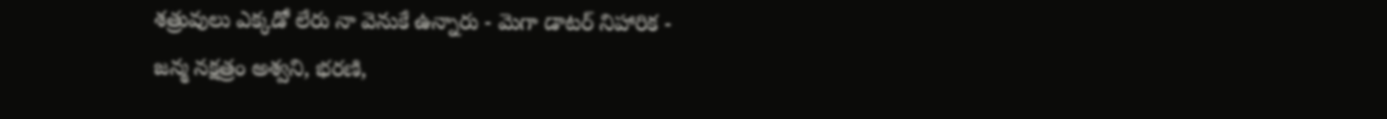శత్రువులు ఎక్కడో లేరు నా వెనుకే ఉన్నారు - మెగా డాటర్ నిహారిక -
జన్మ నక్షత్రం అశ్వని, భరణి,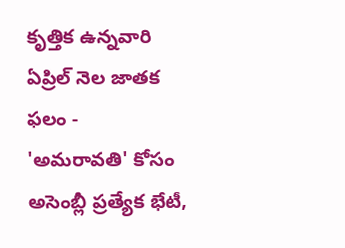కృత్తిక ఉన్నవారి ఏప్రిల్ నెల జాతక ఫలం -
'అమరావతి' కోసం అసెంబ్లీ ప్రత్యేక భేటీ,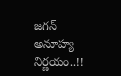జగన్ అనూహ్య నిర్ణయం..!!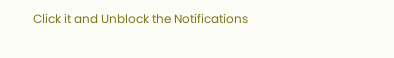Click it and Unblock the Notifications